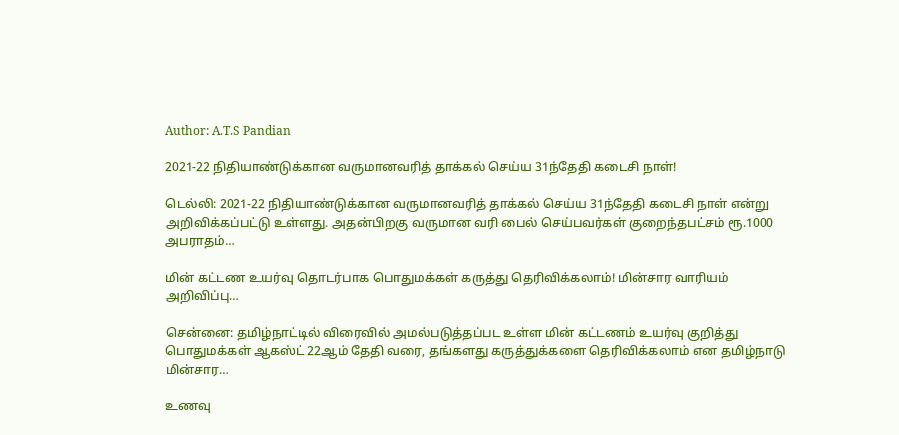Author: A.T.S Pandian

2021-22 நிதியாண்டுக்கான வருமானவரித் தாக்கல் செய்ய 31ந்தேதி கடைசி நாள்!

டெல்லி: 2021-22 நிதியாண்டுக்கான வருமானவரித் தாக்கல் செய்ய 31ந்தேதி கடைசி நாள் என்று அறிவிக்கப்பட்டு உள்ளது. அதன்பிறகு வருமான வரி பைல் செய்பவர்கள் குறைந்தபட்சம் ரூ.1000 அபராதம்…

மின் கட்டண உயர்வு தொடர்பாக பொதுமக்கள் கருத்து தெரிவிக்கலாம்! மின்சார வாரியம் அறிவிப்பு…

சென்னை: தமிழ்நாட்டில் விரைவில் அமல்படுத்தப்பட உள்ள மின் கட்டணம் உயர்வு குறித்து பொதுமக்கள் ஆகஸ்ட் 22ஆம் தேதி வரை, தங்களது கருத்துக்களை தெரிவிக்கலாம் என தமிழ்நாடு மின்சார…

உணவு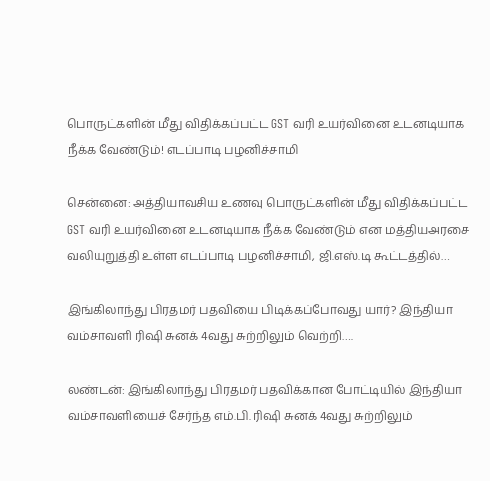பொருட்களின் மீது விதிக்கப்பட்ட GST வரி உயர்வினை உடனடியாக நீக்க வேண்டும்! எடப்பாடி பழனிச்சாமி

சென்னை: அத்தியாவசிய உணவு பொருட்களின் மீது விதிக்கப்பட்ட GST வரி உயர்வினை உடனடியாக நீக்க வேண்டும் என மத்தியஅரசை வலியுறுத்தி உள்ள எடப்பாடி பழனிச்சாமி, ஜி.எஸ்.டி கூட்டத்தில்…

இங்கிலாந்து பிரதமர் பதவியை பிடிக்கப்போவது யார்? இந்தியா வம்சாவளி ரிஷி சுனக் 4வது சுற்றிலும் வெற்றி….

லண்டன்: இங்கிலாந்து பிரதமர் பதவிக்கான போட்டியில் இந்தியா வம்சாவளியைச் சேர்ந்த எம்.பி. ரிஷி சுனக் 4வது சுற்றிலும்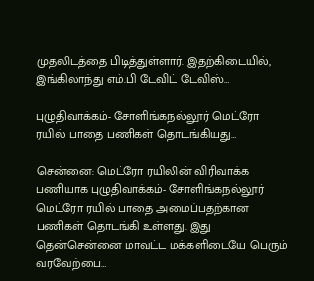முதலிடத்தை பிடித்துள்ளார். இதற்கிடையில், இங்கிலாந்து எம்.பி டேவிட் டேவிஸ்…

புழுதிவாக்கம்- சோளிங்கநல்லூர் மெட்ரோ ரயில் பாதை பணிகள் தொடங்கியது…

சென்னை: மெட்ரோ ரயிலின் விரிவாக்க பணியாக புழுதிவாக்கம்- சோளிங்கநல்லூர் மெட்ரோ ரயில் பாதை அமைப்பதற்கான பணிகள் தொடங்கி உள்ளது. இது தென்சென்னை மாவட்ட மக்களிடையே பெரும் வரவேற்பை…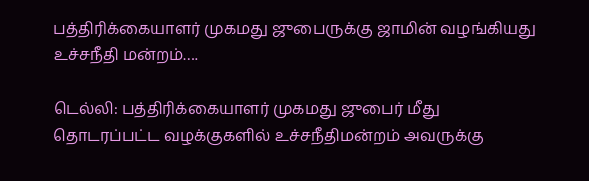பத்திரிக்கையாளர் முகமது ஜுபைருக்கு ஜாமின் வழங்கியது உச்சநீதி மன்றம்….

டெல்லி: பத்திரிக்கையாளர் முகமது ஜுபைர் மீது தொடரப்பட்ட வழக்குகளில் உச்சநீதிமன்றம் அவருக்கு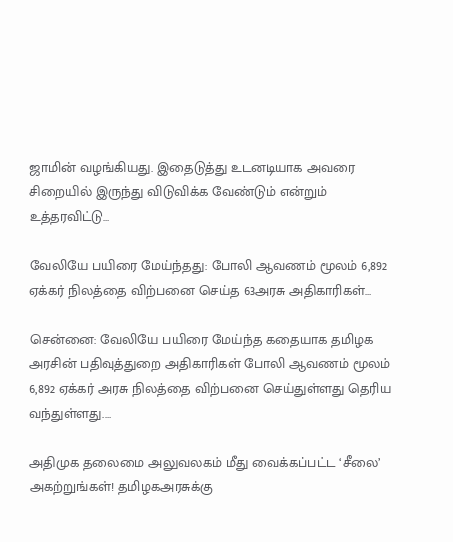ஜாமின் வழங்கியது. இதைடுத்து உடனடியாக அவரை சிறையில் இருந்து விடுவிக்க வேண்டும் என்றும் உத்தரவிட்டு…

வேலியே பயிரை மேய்ந்தது: போலி ஆவணம் மூலம் 6,892 ஏக்கர் நிலத்தை விற்பனை செய்த 63அரசு அதிகாரிகள்…

சென்னை: வேலியே பயிரை மேய்ந்த கதையாக தமிழக அரசின் பதிவுத்துறை அதிகாரிகள் போலி ஆவணம் மூலம் 6,892 ஏக்கர் அரசு நிலத்தை விற்பனை செய்துள்ளது தெரிய வந்துள்ளது.…

அதிமுக தலைமை அலுவலகம் மீது வைக்கப்பட்ட ‘சீலை’ அகற்றுங்கள்! தமிழகஅரசுக்கு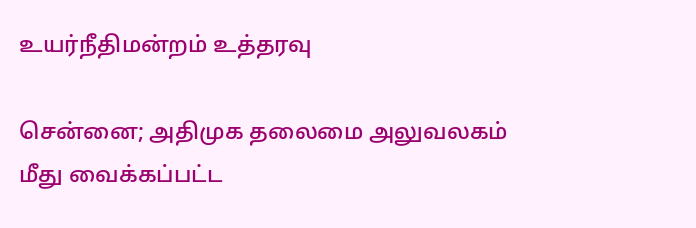உயர்நீதிமன்றம் உத்தரவு

சென்னை; அதிமுக தலைமை அலுவலகம் மீது வைக்கப்பட்ட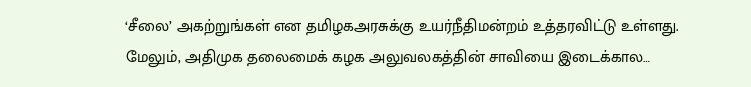‘சீலை’ அகற்றுங்கள் என தமிழகஅரசுக்கு உயர்நீதிமன்றம் உத்தரவிட்டு உள்ளது. மேலும், அதிமுக தலைமைக் கழக அலுவலகத்தின் சாவியை இடைக்கால…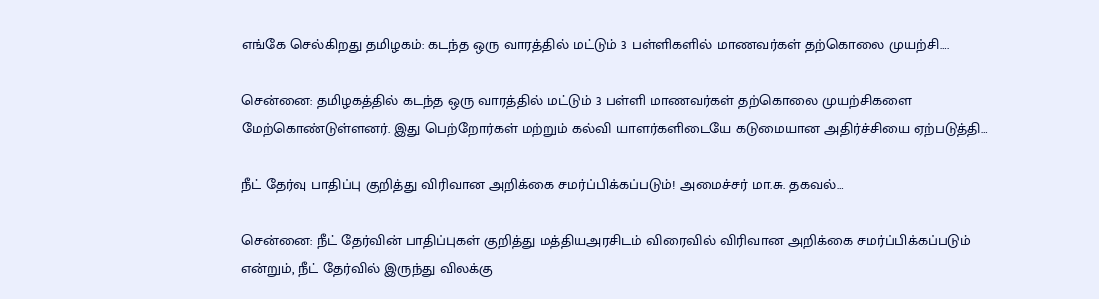எங்கே செல்கிறது தமிழகம்: கடந்த ஒரு வாரத்தில் மட்டும் 3 பள்ளிகளில் மாணவர்கள் தற்கொலை முயற்சி….

சென்னை: தமிழகத்தில் கடந்த ஒரு வாரத்தில் மட்டும் 3 பள்ளி மாணவர்கள் தற்கொலை முயற்சிகளை மேற்கொண்டுள்ளனர். இது பெற்றோர்கள் மற்றும் கல்வி யாளர்களிடையே கடுமையான அதிர்ச்சியை ஏற்படுத்தி…

நீட் தேர்வு பாதிப்பு குறித்து விரிவான அறிக்கை சமர்ப்பிக்கப்படும்! அமைச்சர் மா.சு. தகவல்…

சென்னை: நீட் தேர்வின் பாதிப்புகள் குறித்து மத்தியஅரசிடம் விரைவில் விரிவான அறிக்கை சமர்ப்பிக்கப்படும் என்றும், நீட் தேர்வில் இருந்து விலக்கு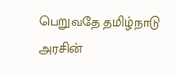பெறுவதே தமிழ்நாடு அரசின்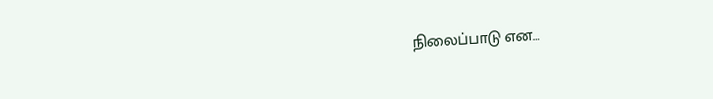நிலைப்பாடு என…